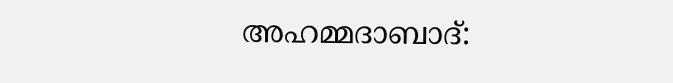അഹമ്മദാബാദ്: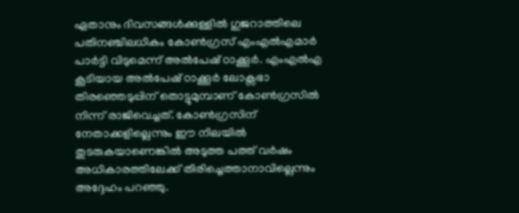ഏതാനും ദിവസങ്ങൾക്കുള്ളിൽ ഗുജറാത്തിലെ പതിനഞ്ചിലധികം കോൺഗ്രസ് എംഎൽഎമാർ പാർട്ടി വിടുമെന്ന് അൽപേഷ് ഠാക്കൂർ. എംഎൽഎ കൂടിയായ അൽപേഷ് ഠാക്കൂർ ലോക്സഭാ തിരഞ്ഞെടുപ്പിന് തൊട്ടുമുമ്പാണ് കോൺഗ്രസിൽ നിന്ന് രാജിവെച്ചത്. കോൺഗ്രസിന് നേതാക്കളില്ലെന്നും ഈ നിലയിൽ തുടരുകയാണെങ്കിൽ അടുത്ത പത്ത് വർഷം അധികാരത്തിലേക്ക് തിരിച്ചെത്താനാവില്ലെന്നും അദ്ദേഹം പറഞ്ഞു.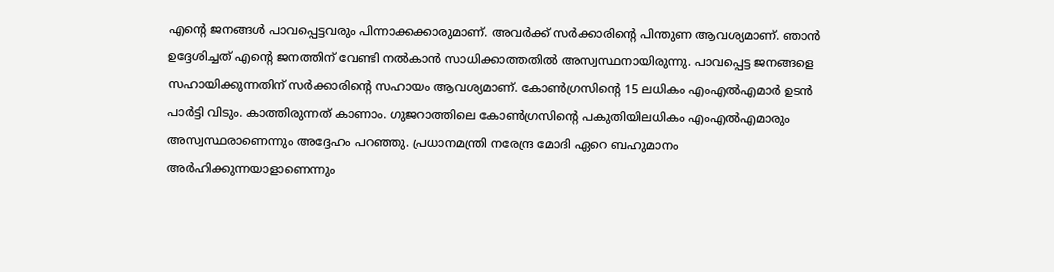എന്റെ ജനങ്ങൾ പാവപ്പെട്ടവരും പിന്നാക്കക്കാരുമാണ്. അവർക്ക് സർക്കാരിന്റെ പിന്തുണ ആവശ്യമാണ്. ഞാൻ ഉദ്ദേശിച്ചത് എന്റെ ജനത്തിന് വേണ്ടി നൽകാൻ സാധിക്കാത്തതിൽ അസ്വസ്ഥനായിരുന്നു. പാവപ്പെട്ട ജനങ്ങളെ സഹായിക്കുന്നതിന് സർക്കാരിന്റെ സഹായം ആവശ്യമാണ്. കോൺഗ്രസിന്റെ 15 ലധികം എംഎൽഎമാർ ഉടൻ പാർട്ടി വിടും. കാത്തിരുന്നത് കാണാം. ഗുജറാത്തിലെ കോൺഗ്രസിന്റെ പകുതിയിലധികം എംഎൽഎമാരും അസ്വസ്ഥരാണെന്നും അദ്ദേഹം പറഞ്ഞു. പ്രധാനമന്ത്രി നരേന്ദ്ര മോദി ഏറെ ബഹുമാനം അർഹിക്കുന്നയാളാണെന്നും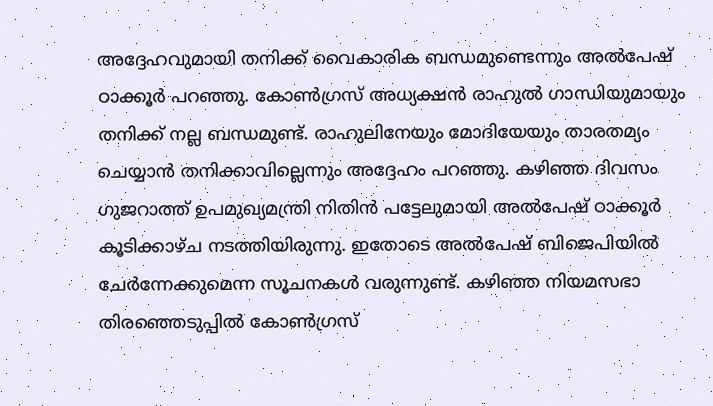അദ്ദേഹവുമായി തനിക്ക് വൈകാരിക ബന്ധമുണ്ടെന്നും അൽപേഷ് ഠാക്കൂർ പറഞ്ഞു. കോൺഗ്രസ് അധ്യക്ഷൻ രാഹുൽ ഗാന്ധിയുമായും തനിക്ക് നല്ല ബന്ധമുണ്ട്. രാഹുലിനേയും മോദിയേയും താരതമ്യം ചെയ്യാൻ തനിക്കാവില്ലെന്നും അദ്ദേഹം പറഞ്ഞു. കഴിഞ്ഞ ദിവസം ഗുജറാത്ത് ഉപമുഖ്യമന്ത്രി നിതിൻ പട്ടേലുമായി അൽപേഷ് ഠാക്കൂർ കൂടിക്കാഴ്ച നടത്തിയിരുന്നു. ഇതോടെ അൽപേഷ് ബിജെപിയിൽ ചേർന്നേക്കുമെന്ന സൂചനകൾ വരുന്നുണ്ട്. കഴിഞ്ഞ നിയമസഭാ തിരഞ്ഞെടുപ്പിൽ കോൺഗ്രസ്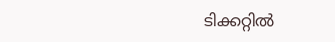ടിക്കറ്റിൽ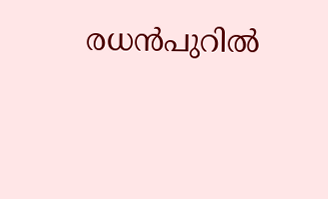രധൻപുറിൽ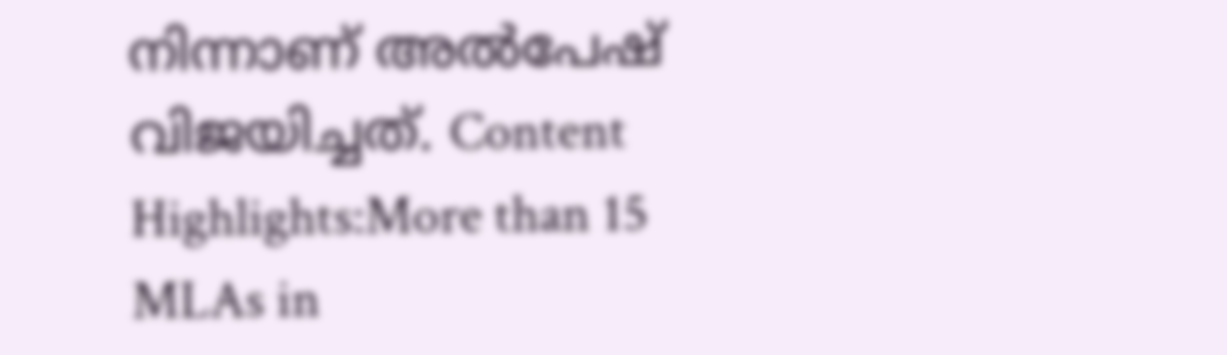നിന്നാണ് അൽപേഷ് വിജയിച്ചത്. Content Highlights:More than 15 MLAs in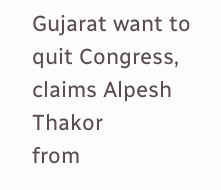Gujarat want to quit Congress, claims Alpesh Thakor
from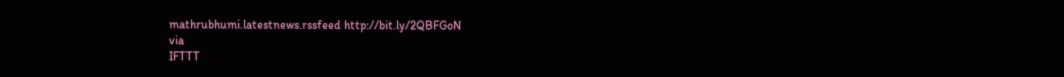mathrubhumi.latestnews.rssfeed http://bit.ly/2QBFGoN
via
IFTTT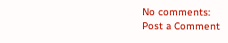No comments:
Post a Comment